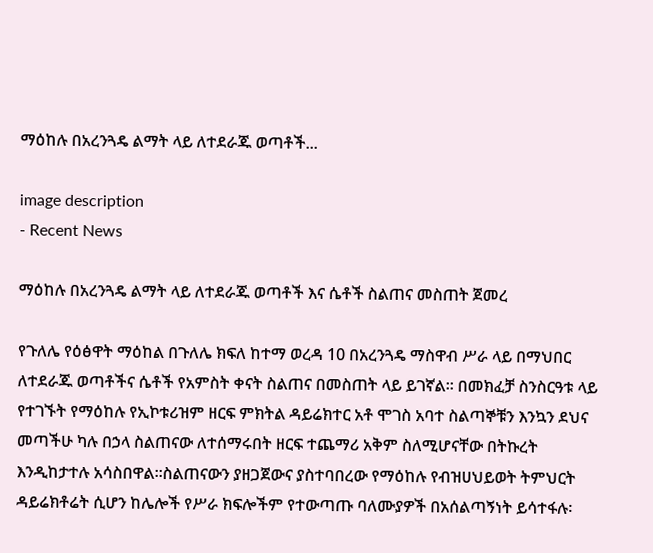ማዕከሉ በአረንጓዴ ልማት ላይ ለተደራጁ ወጣቶች...

image description
- Recent News

ማዕከሉ በአረንጓዴ ልማት ላይ ለተደራጁ ወጣቶች እና ሴቶች ስልጠና መስጠት ጀመረ

የጉለሌ የዕፅዋት ማዕከል በጉለሌ ክፍለ ከተማ ወረዳ 10 በአረንጓዴ ማስዋብ ሥራ ላይ በማህበር ለተደራጁ ወጣቶችና ሴቶች የአምስት ቀናት ስልጠና በመስጠት ላይ ይገኛል፡፡ በመክፈቻ ስንስርዓቱ ላይ የተገኙት የማዕከሉ የኢኮቱሪዝም ዘርፍ ምክትል ዳይሬክተር አቶ ሞገስ አባተ ስልጣኞቹን እንኳን ደህና መጣችሁ ካሉ በኃላ ስልጠናው ለተሰማሩበት ዘርፍ ተጨማሪ አቅም ስለሚሆናቸው በትኩረት እንዲከታተሉ አሳስበዋል፡፡ስልጠናውን ያዘጋጀውና ያስተባበረው የማዕከሉ የብዝሀህይወት ትምህርት ዳይሬክቶሬት ሲሆን ከሌሎች የሥራ ክፍሎችም የተውጣጡ ባለሙያዎች በአሰልጣኝነት ይሳተፋሉ፡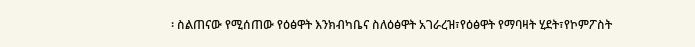፡ ስልጠናው የሚሰጠው የዕፅዋት እንክብካቤና ስለዕፅዋት አገራረዝ፣የዕፅዋት የማባዛት ሂደት፣የኮምፖስት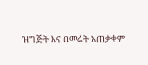ዝግጅት እና በመሬት አጠቃቀም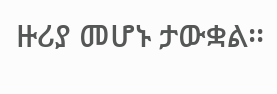ዙሪያ መሆኑ ታውቋል፡፡